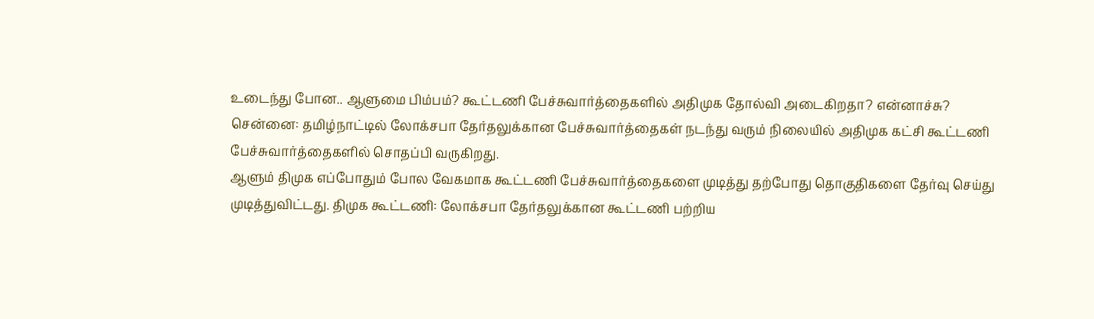உடைந்து போன.. ஆளுமை பிம்பம்? கூட்டணி பேச்சுவார்த்தைகளில் அதிமுக தோல்வி அடைகிறதா? என்னாச்சு?
சென்னை: தமிழ்நாட்டில் லோக்சபா தேர்தலுக்கான பேச்சுவார்த்தைகள் நடந்து வரும் நிலையில் அதிமுக கட்சி கூட்டணி பேச்சுவார்த்தைகளில் சொதப்பி வருகிறது.
ஆளும் திமுக எப்போதும் போல வேகமாக கூட்டணி பேச்சுவார்த்தைகளை முடித்து தற்போது தொகுதிகளை தேர்வு செய்து முடித்துவிட்டது. திமுக கூட்டணி: லோக்சபா தேர்தலுக்கான கூட்டணி பற்றிய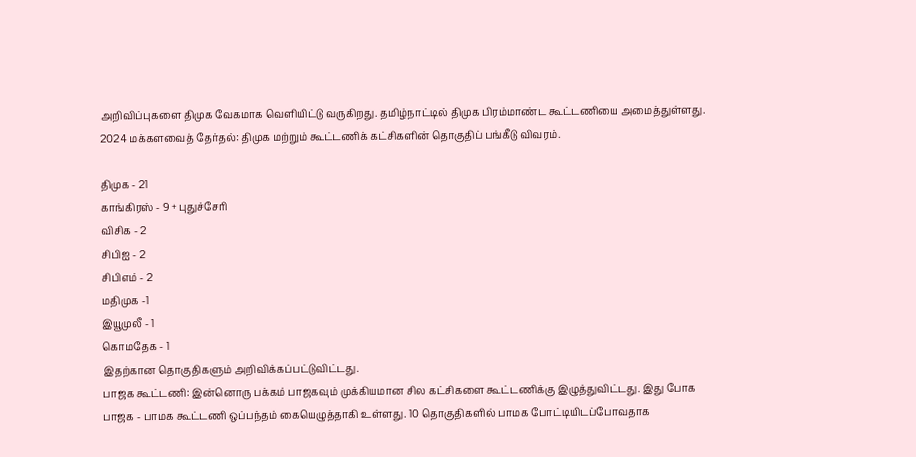அறிவிப்புகளை திமுக வேகமாக வெளியிட்டு வருகிறது. தமிழ்நாட்டில் திமுக பிரம்மாண்ட கூட்டணியை அமைத்துள்ளது. 2024 மக்களவைத் தேர்தல்: திமுக மற்றும் கூட்டணிக் கட்சிகளின் தொகுதிப் பங்கீடு விவரம்.

திமுக - 21
காங்கிரஸ் - 9 + புதுச்சேரி
விசிக - 2
சிபிஐ - 2
சிபிஎம் - 2
மதிமுக -1
இயூமுலீ - 1
கொமதேக - 1
இதற்கான தொகுதிகளும் அறிவிக்கப்பட்டுவிட்டது.
பாஜக கூட்டணி: இன்னொரு பக்கம் பாஜகவும் முக்கியமான சில கட்சிகளை கூட்டணிக்கு இழுத்துவிட்டது. இது போக பாஜக - பாமக கூட்டணி ஒப்பந்தம் கையெழுத்தாகி உள்ளது. 10 தொகுதிகளில் பாமக போட்டியிடப்போவதாக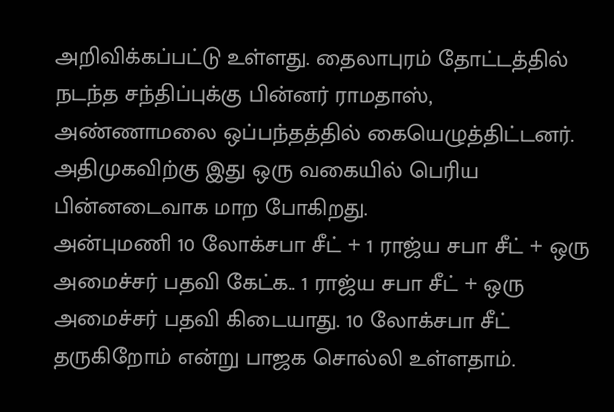அறிவிக்கப்பட்டு உள்ளது. தைலாபுரம் தோட்டத்தில் நடந்த சந்திப்புக்கு பின்னர் ராமதாஸ், அண்ணாமலை ஒப்பந்தத்தில் கையெழுத்திட்டனர். அதிமுகவிற்கு இது ஒரு வகையில் பெரிய பின்னடைவாக மாற போகிறது.
அன்புமணி 10 லோக்சபா சீட் + 1 ராஜ்ய சபா சீட் + ஒரு அமைச்சர் பதவி கேட்க.. 1 ராஜ்ய சபா சீட் + ஒரு அமைச்சர் பதவி கிடையாது. 10 லோக்சபா சீட் தருகிறோம் என்று பாஜக சொல்லி உள்ளதாம்.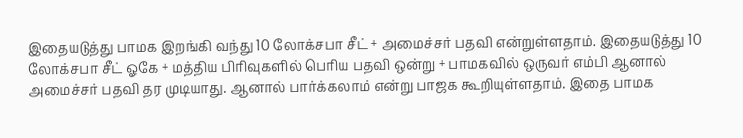இதையடுத்து பாமக இறங்கி வந்து 10 லோக்சபா சீட் + அமைச்சர் பதவி என்றுள்ளதாம். இதையடுத்து 10 லோக்சபா சீட் ஓகே + மத்திய பிரிவுகளில் பெரிய பதவி ஒன்று + பாமகவில் ஒருவர் எம்பி ஆனால் அமைச்சர் பதவி தர முடியாது. ஆனால் பார்க்கலாம் என்று பாஜக கூறியுள்ளதாம். இதை பாமக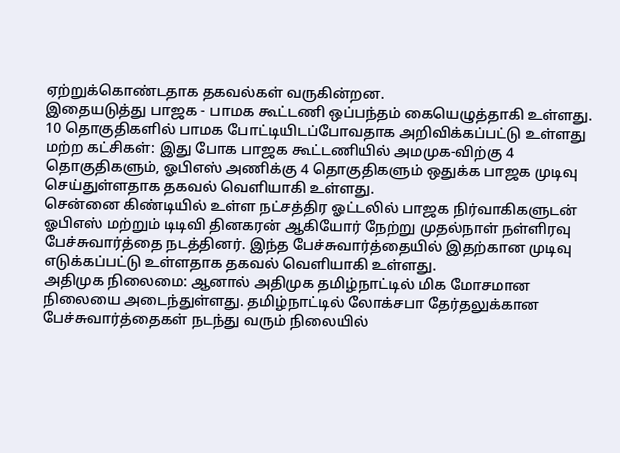ஏற்றுக்கொண்டதாக தகவல்கள் வருகின்றன.
இதையடுத்து பாஜக - பாமக கூட்டணி ஒப்பந்தம் கையெழுத்தாகி உள்ளது. 10 தொகுதிகளில் பாமக போட்டியிடப்போவதாக அறிவிக்கப்பட்டு உள்ளது
மற்ற கட்சிகள்: இது போக பாஜக கூட்டணியில் அமமுக-விற்கு 4 தொகுதிகளும், ஓபிஎஸ் அணிக்கு 4 தொகுதிகளும் ஒதுக்க பாஜக முடிவு செய்துள்ளதாக தகவல் வெளியாகி உள்ளது.
சென்னை கிண்டியில் உள்ள நட்சத்திர ஓட்டலில் பாஜக நிர்வாகிகளுடன் ஓபிஎஸ் மற்றும் டிடிவி தினகரன் ஆகியோர் நேற்று முதல்நாள் நள்ளிரவு பேச்சுவார்த்தை நடத்தினர். இந்த பேச்சுவார்த்தையில் இதற்கான முடிவு எடுக்கப்பட்டு உள்ளதாக தகவல் வெளியாகி உள்ளது.
அதிமுக நிலைமை: ஆனால் அதிமுக தமிழ்நாட்டில் மிக மோசமான நிலையை அடைந்துள்ளது. தமிழ்நாட்டில் லோக்சபா தேர்தலுக்கான பேச்சுவார்த்தைகள் நடந்து வரும் நிலையில்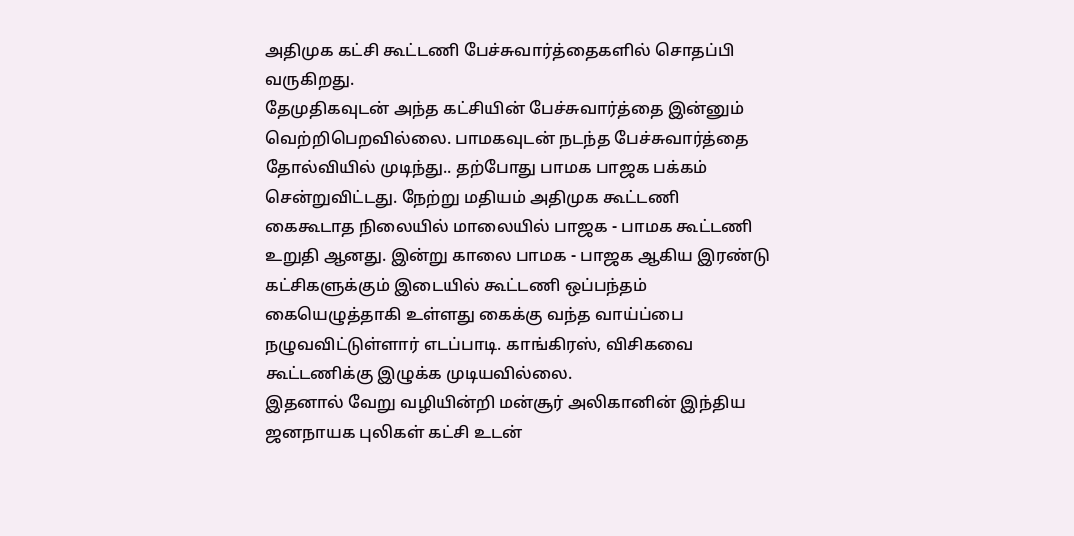அதிமுக கட்சி கூட்டணி பேச்சுவார்த்தைகளில் சொதப்பி வருகிறது.
தேமுதிகவுடன் அந்த கட்சியின் பேச்சுவார்த்தை இன்னும் வெற்றிபெறவில்லை. பாமகவுடன் நடந்த பேச்சுவார்த்தை தோல்வியில் முடிந்து.. தற்போது பாமக பாஜக பக்கம் சென்றுவிட்டது. நேற்று மதியம் அதிமுக கூட்டணி கைகூடாத நிலையில் மாலையில் பாஜக - பாமக கூட்டணி உறுதி ஆனது. இன்று காலை பாமக - பாஜக ஆகிய இரண்டு கட்சிகளுக்கும் இடையில் கூட்டணி ஒப்பந்தம் கையெழுத்தாகி உள்ளது கைக்கு வந்த வாய்ப்பை நழுவவிட்டுள்ளார் எடப்பாடி. காங்கிரஸ், விசிகவை கூட்டணிக்கு இழுக்க முடியவில்லை.
இதனால் வேறு வழியின்றி மன்சூர் அலிகானின் இந்திய ஜனநாயக புலிகள் கட்சி உடன்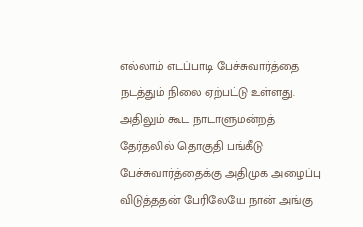எல்லாம் எடப்பாடி பேச்சுவார்த்தை நடத்தும் நிலை ஏற்பட்டு உள்ளது. அதிலும் கூட நாடாளுமன்றத் தேர்தலில் தொகுதி பங்கீடு பேச்சுவார்த்தைக்கு அதிமுக அழைப்பு விடுத்ததன் பேரிலேயே நான் அங்கு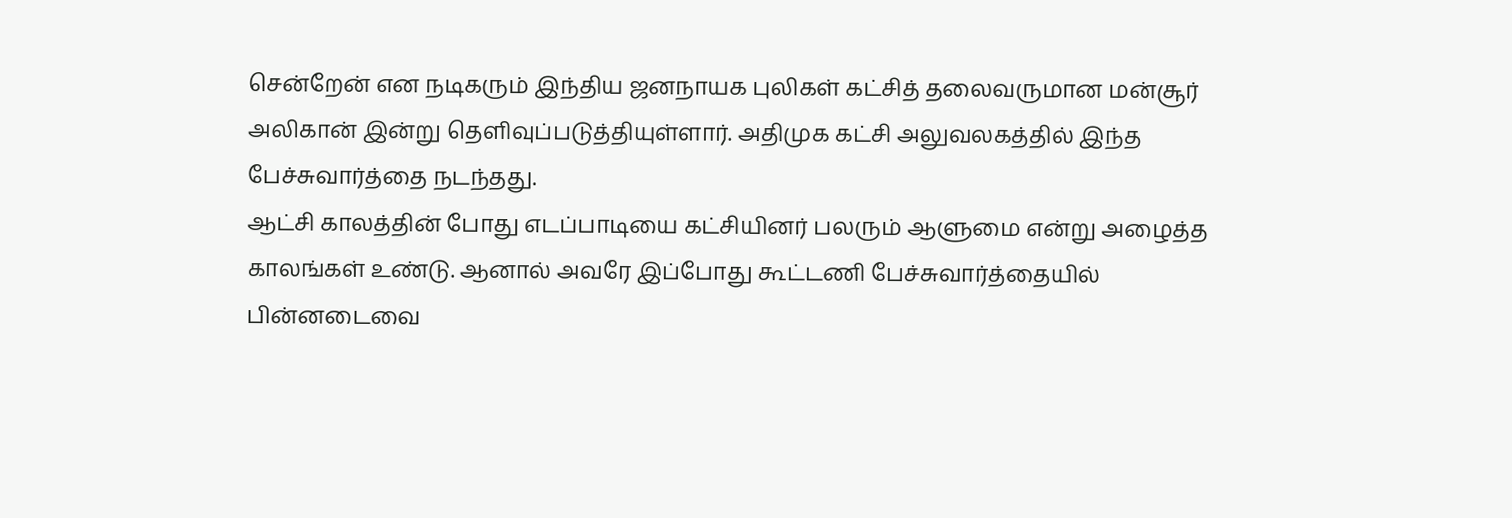சென்றேன் என நடிகரும் இந்திய ஜனநாயக புலிகள் கட்சித் தலைவருமான மன்சூர் அலிகான் இன்று தெளிவுப்படுத்தியுள்ளார். அதிமுக கட்சி அலுவலகத்தில் இந்த பேச்சுவார்த்தை நடந்தது.
ஆட்சி காலத்தின் போது எடப்பாடியை கட்சியினர் பலரும் ஆளுமை என்று அழைத்த காலங்கள் உண்டு. ஆனால் அவரே இப்போது கூட்டணி பேச்சுவார்த்தையில் பின்னடைவை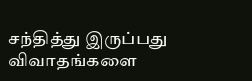சந்தித்து இருப்பது விவாதங்களை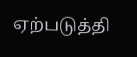ஏற்படுத்தி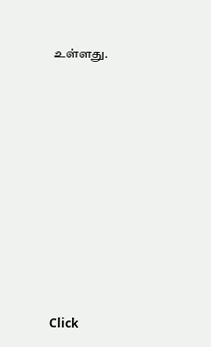உள்ளது.












Click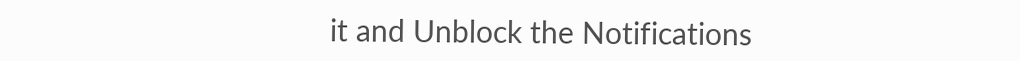it and Unblock the Notifications